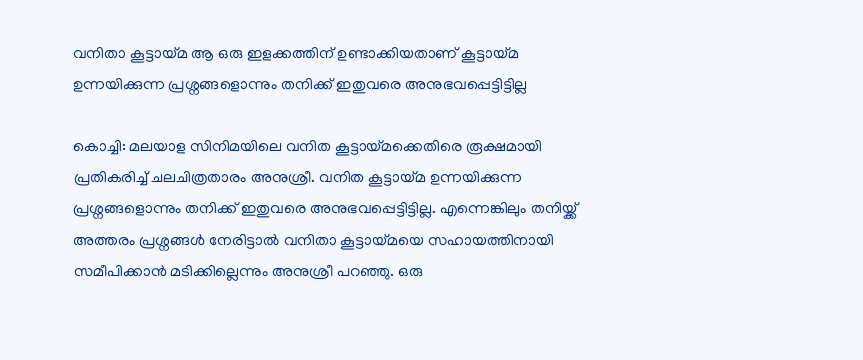വനിതാ കൂട്ടായ്മ ആ ഒരു ഇളക്കത്തിന് ഉണ്ടാക്കിയതാണ് കൂട്ടായ്മ ഉന്നയിക്കുന്ന പ്രശ്നങ്ങളൊന്നും തനിക്ക് ഇതുവരെ അനുഭവപ്പെട്ടിട്ടില്ല

കൊച്ചി: മലയാള സിനിമയിലെ വനിത കൂട്ടായ്മക്കെതിരെ രൂക്ഷമായി പ്രതികരിച്ച് ചലചിത്രതാരം അനുശ്രീ. വനിത കൂട്ടായ്മ ഉന്നയിക്കുന്ന പ്രശ്നങ്ങളൊന്നും തനിക്ക് ഇതുവരെ അനുഭവപ്പെട്ടിട്ടില്ല. എന്നെങ്കിലും തനിയ്ക്ക് അത്തരം പ്രശ്നങ്ങള്‍ നേരിട്ടാല്‍ വനിതാ കൂട്ടായ്മയെ സഹായത്തിനായി സമീപിക്കാന്‍ മടിക്കില്ലെന്നും അനുശ്രീ പറഞ്ഞു. ഒരു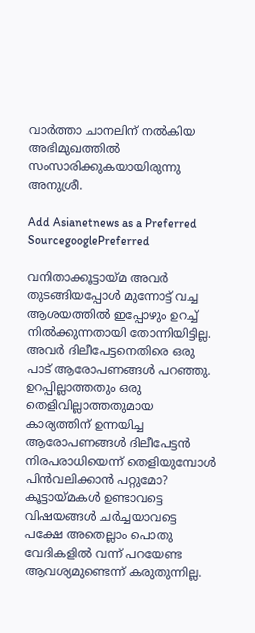വാര്‍ത്താ ചാനലിന് നല്‍കിയ അഭിമുഖത്തില്‍ സംസാരിക്കുകയായിരുന്നു അനുശ്രീ.

Add Asianetnews as a Preferred SourcegooglePreferred

വനിതാക്കൂട്ടായ്മ അവര്‍ തുടങ്ങിയപ്പോള്‍ മുന്നോട്ട് വച്ച ആശയത്തില്‍ ഇപ്പോഴും ഉറച്ച് നില്‍ക്കുന്നതായി തോന്നിയിട്ടില്ല. അവര്‍ ദിലീപേട്ടനെതിരെ ഒരു പാട് ആരോപണങ്ങള്‍ പറഞ്ഞു. ഉറപ്പില്ലാത്തതും ഒരു തെളിവില്ലാത്തതുമായ കാര്യത്തിന് ഉന്നയിച്ച ആരോപണങ്ങള്‍ ദിലീപേട്ടന്‍ നിരപരാധിയെന്ന് തെളിയുമ്പോള്‍ പിന്‍വലിക്കാന്‍ പറ്റുമോ? കൂട്ടായ്മകള്‍ ഉണ്ടാവട്ടെ വിഷയങ്ങള്‍ ചര്‍ച്ചയാവട്ടെ പക്ഷേ അതെല്ലാം പൊതു വേദികളില്‍ വന്ന് പറയേണ്ട ആവശ്യമുണ്ടെന്ന് കരുതുന്നില്ല.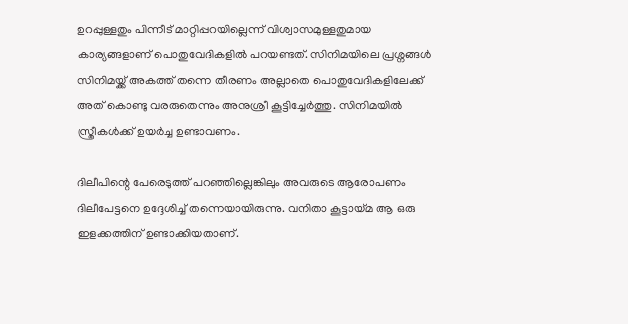ഉറപ്പുള്ളതും പിന്നീട് മാറ്റിപ്പറയില്ലെന്ന് വിശ്വാസമുള്ളതുമായ കാര്യങ്ങളാണ് പൊതുവേദികളില്‍ പറയണ്ടത്. സിനിമയിലെ പ്രശ്നങ്ങള്‍ സിനിമയ്ക്ക് അകത്ത് തന്നെ തീരണം അല്ലാതെ പൊതുവേദികളിലേക്ക് അത് കൊണ്ടു വരരുതെന്നും അനുശ്രീ കൂട്ടിച്ചേര്‍ത്തു. സിനിമയില്‍ സ്ത്രീകള്‍ക്ക് ഉയര്‍ച്ച ഉണ്ടാവണം.

ദിലീപിന്റെ പേരെടുത്ത് പറഞ്ഞില്ലെങ്കിലും അവരുടെ ആരോപണം ദിലീപേട്ടനെ ഉദ്ദേശിച്ച് തന്നെയായിരുന്നു. വനിതാ കൂട്ടായ്മ ആ ഒരു ഇളക്കത്തിന് ഉണ്ടാക്കിയതാണ്.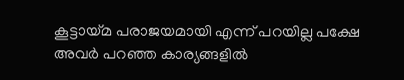കൂട്ടായ്മ പരാജയമായി എന്ന് പറയില്ല പക്ഷേ അവര്‍ പറഞ്ഞ കാര്യങ്ങളില്‍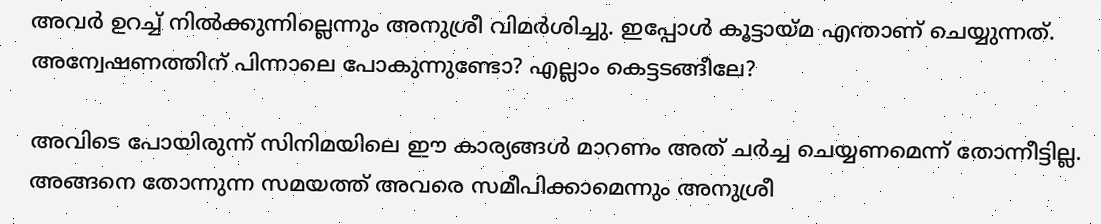അവര്‍ ഉറച്ച് നില്‍ക്കുന്നില്ലെന്നും അനുശ്രീ വിമര്‍ശിച്ചു. ഇപ്പോള്‍ കൂട്ടായ്മ എന്താണ് ചെയ്യുന്നത്. അന്വേഷണത്തിന് പിന്നാലെ പോകുന്നുണ്ടോ? എല്ലാം കെട്ടടങ്ങീലേ?

അവിടെ പോയിരുന്ന് സിനിമയിലെ ഈ കാര്യങ്ങള്‍ മാറണം അത് ചര്‍ച്ച ചെയ്യണമെന്ന് തോന്നീട്ടില്ല. അങ്ങനെ തോന്നുന്ന സമയത്ത് അവരെ സമീപിക്കാമെന്നും അനുശ്രീ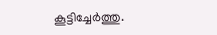കൂട്ടിച്ചേര്‍ത്തു.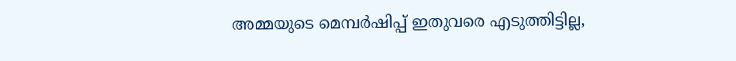അമ്മയുടെ മെമ്പര്‍ഷിപ്പ് ഇതുവരെ എടുത്തിട്ടില്ല,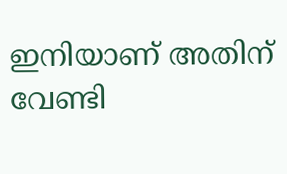ഇനിയാണ് അതിന് വേണ്ടി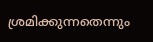ശ്രമിക്കുന്നതെന്നും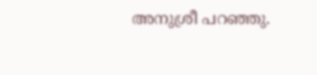അനുശ്രീ പറഞ്ഞു.